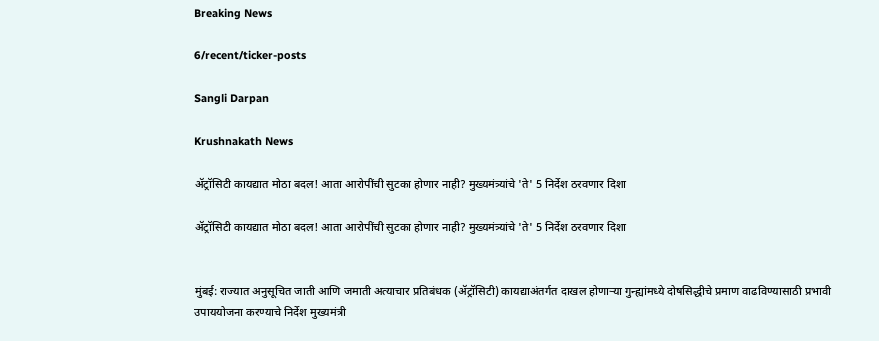Breaking News

6/recent/ticker-posts

Sangli Darpan

Krushnakath News

ॲट्रॉसिटी कायद्यात मोठा बदल! आता आरोपींची सुटका होणार नाही? मुख्यमंत्र्यांचे 'ते' 5 निर्देश ठरवणार दिशा

ॲट्रॉसिटी कायद्यात मोठा बदल! आता आरोपींची सुटका होणार नाही? मुख्यमंत्र्यांचे 'ते' 5 निर्देश ठरवणार दिशा


मुंबई: राज्यात अनुसूचित जाती आणि जमाती अत्याचार प्रतिबंधक (ॲट्रॉसिटी) कायद्याअंतर्गत दाखल होणाऱ्या गुन्ह्यांमध्ये दोषसिद्धीचे प्रमाण वाढविण्यासाठी प्रभावी उपाययोजना करण्याचे निर्देश मुख्यमंत्री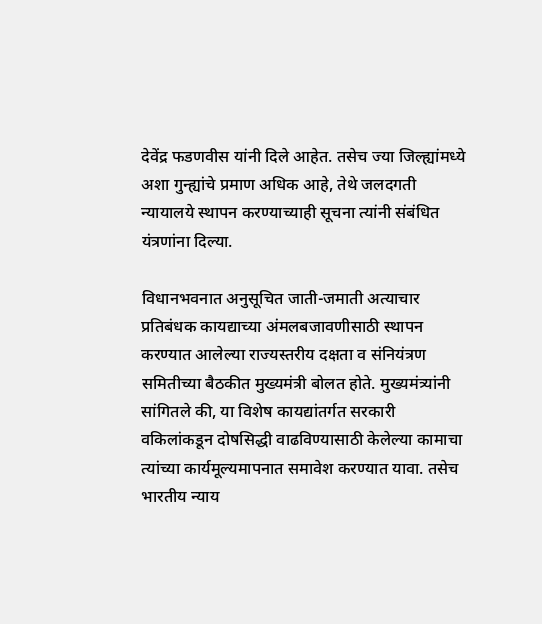देवेंद्र फडणवीस यांनी दिले आहेत. तसेच ज्या जिल्ह्यांमध्ये अशा गुन्ह्यांचे प्रमाण अधिक आहे, तेथे जलदगती न्यायालये स्थापन करण्याच्याही सूचना त्यांनी संबंधित यंत्रणांना दिल्या.

विधानभवनात अनुसूचित जाती-जमाती अत्याचार प्रतिबंधक कायद्याच्या अंमलबजावणीसाठी स्थापन करण्यात आलेल्या राज्यस्तरीय दक्षता व संनियंत्रण समितीच्या बैठकीत मुख्यमंत्री बोलत होते. मुख्यमंत्र्यांनी सांगितले की, या विशेष कायद्यांतर्गत सरकारी वकिलांकडून दोषसिद्धी वाढविण्यासाठी केलेल्या कामाचा त्यांच्या कार्यमूल्यमापनात समावेश करण्यात यावा. तसेच भारतीय न्याय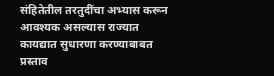संहितेतील तरतुदींचा अभ्यास करून आवश्यक असल्यास राज्यात कायद्यात सुधारणा करण्याबाबत प्रस्ताव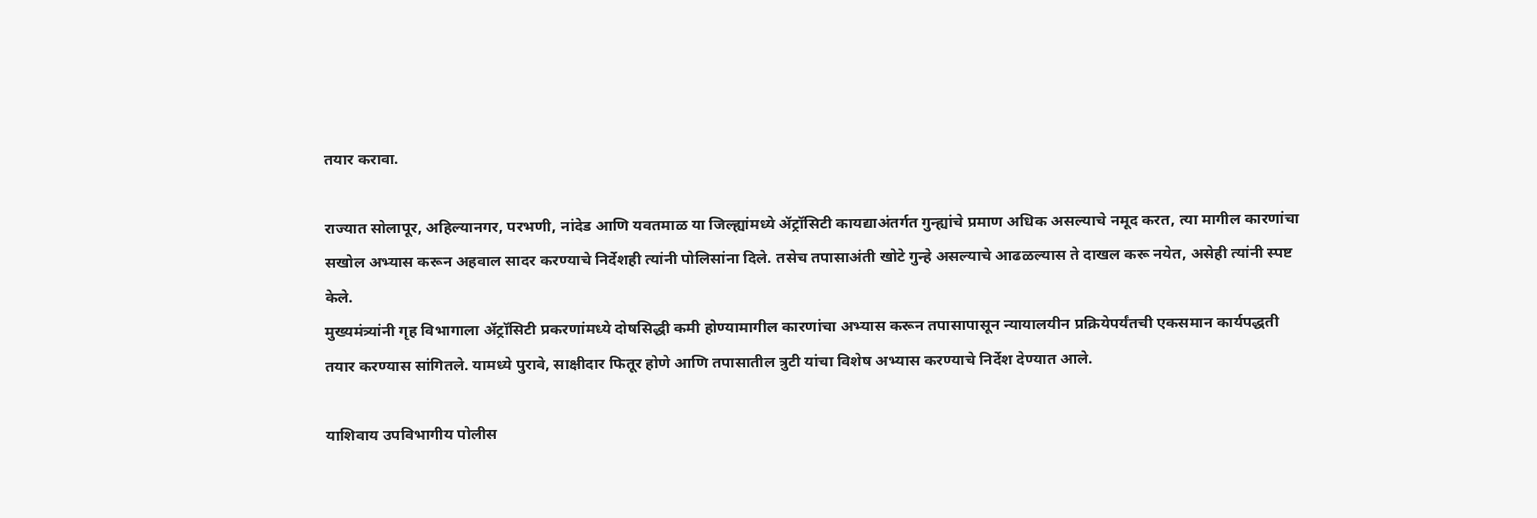तयार करावा.

राज्यात सोलापूर, अहिल्यानगर, परभणी, नांदेड आणि यवतमाळ या जिल्ह्यांमध्ये ॲट्रॉसिटी कायद्याअंतर्गत गुन्ह्यांचे प्रमाण अधिक असल्याचे नमूद करत, त्या मागील कारणांचा सखोल अभ्यास करून अहवाल सादर करण्याचे निर्देशही त्यांनी पोलिसांना दिले. तसेच तपासाअंती खोटे गुन्हे असल्याचे आढळल्यास ते दाखल करू नयेत, असेही त्यांनी स्पष्ट केले.
मुख्यमंत्र्यांनी गृह विभागाला ॲट्रॉसिटी प्रकरणांमध्ये दोषसिद्धी कमी होण्यामागील कारणांचा अभ्यास करून तपासापासून न्यायालयीन प्रक्रियेपर्यंतची एकसमान कार्यपद्धती तयार करण्यास सांगितले. यामध्ये पुरावे, साक्षीदार फितूर होणे आणि तपासातील त्रुटी यांचा विशेष अभ्यास करण्याचे निर्देश देण्यात आले.

याशिवाय उपविभागीय पोलीस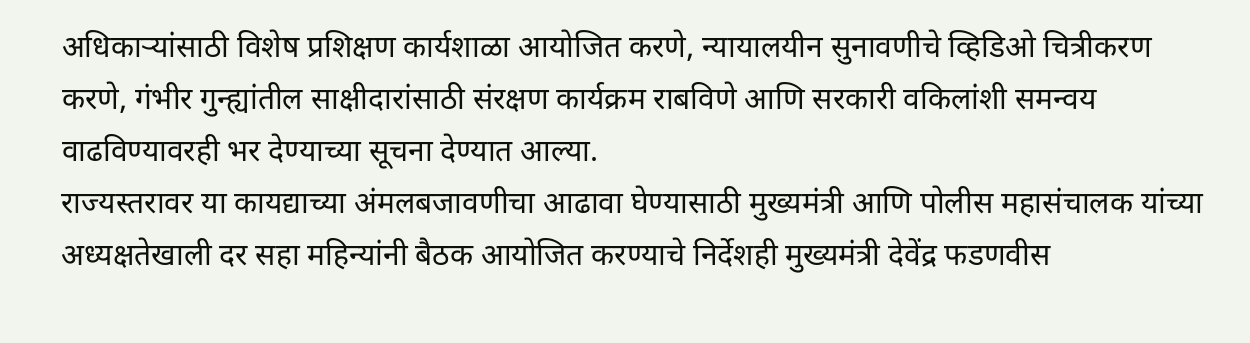अधिकाऱ्यांसाठी विशेष प्रशिक्षण कार्यशाळा आयोजित करणे, न्यायालयीन सुनावणीचे व्हिडिओ चित्रीकरण करणे, गंभीर गुन्ह्यांतील साक्षीदारांसाठी संरक्षण कार्यक्रम राबविणे आणि सरकारी वकिलांशी समन्वय वाढविण्यावरही भर देण्याच्या सूचना देण्यात आल्या.
राज्यस्तरावर या कायद्याच्या अंमलबजावणीचा आढावा घेण्यासाठी मुख्यमंत्री आणि पोलीस महासंचालक यांच्या अध्यक्षतेखाली दर सहा महिन्यांनी बैठक आयोजित करण्याचे निर्देशही मुख्यमंत्री देवेंद्र फडणवीस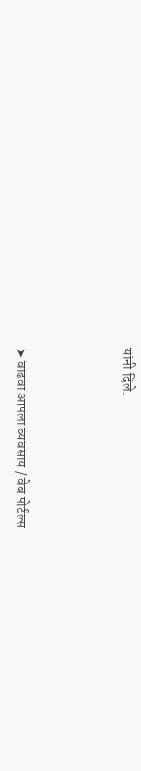यांनी दिले.



➤ वाढवा आपला व्यवसाय / वेब पोर्टल्स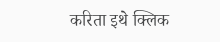करिता इथे क्लिक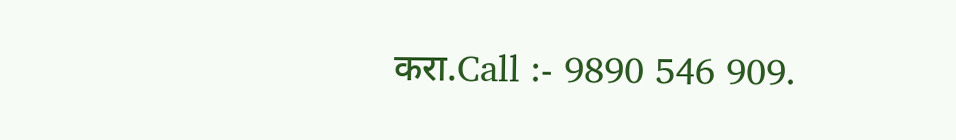करा.Call :- 9890 546 909.